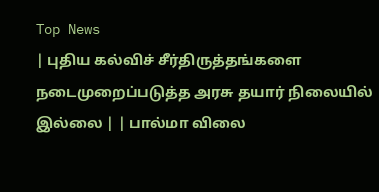Top News
| புதிய கல்விச் சீர்திருத்தங்களை நடைமுறைப்படுத்த அரசு தயார் நிலையில் இல்லை | | பால்மா விலை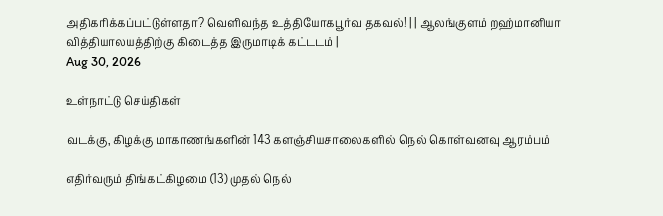அதிகரிக்கப்பட்டுள்ளதா? வெளிவந்த உத்தியோகபூர்வ தகவல்! | | ஆலங்குளம் றஹ்மானியா வித்தியாலயத்திற்கு கிடைத்த இருமாடிக் கட்டடம் |
Aug 30, 2026

உள்நாட்டு செய்திகள்

வடக்கு, கிழக்கு மாகாணங்களின் 143 களஞ்சியசாலைகளில் நெல் கொள்வனவு ஆரம்பம்

எதிர்வரும் திங்கட்கிழமை (13) முதல் நெல்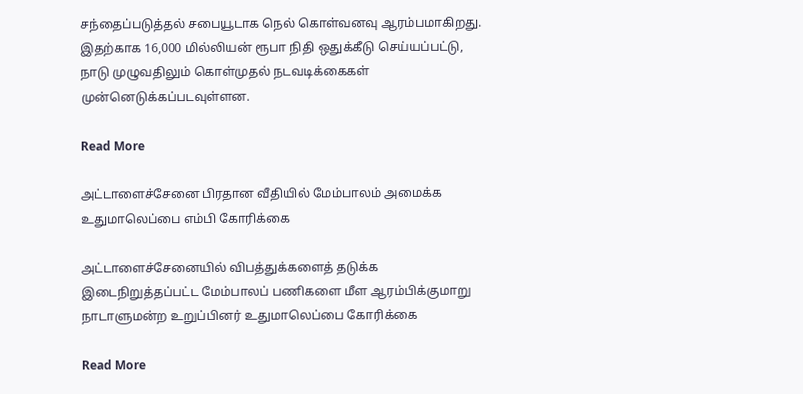சந்தைப்படுத்தல் சபையூடாக நெல் கொள்வனவு ஆரம்பமாகிறது. இதற்காக 16,000 மில்லியன் ரூபா நிதி ஒதுக்கீடு செய்யப்பட்டு, நாடு முழுவதிலும் கொள்முதல் நடவடிக்கைகள் முன்னெடுக்கப்படவுள்ளன.

Read More

அட்டாளைச்சேனை பிரதான வீதியில் மேம்பாலம் அமைக்க உதுமாலெப்பை எம்பி கோரிக்கை

அட்டாளைச்சேனையில் விபத்துக்களைத் தடுக்க இடைநிறுத்தப்பட்ட மேம்பாலப் பணிகளை மீள ஆரம்பிக்குமாறு நாடாளுமன்ற உறுப்பினர் உதுமாலெப்பை கோரிக்கை

Read More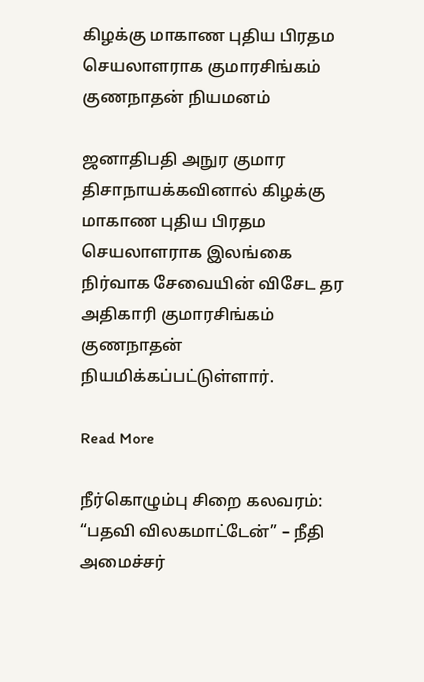கிழக்கு மாகாண புதிய பிரதம செயலாளராக குமாரசிங்கம் குணநாதன் நியமனம்

ஜனாதிபதி அநுர குமார திசாநாயக்கவினால் கிழக்கு மாகாண புதிய பிரதம செயலாளராக இலங்கை நிர்வாக சேவையின் விசேட தர அதிகாரி குமாரசிங்கம் குணநாதன் நியமிக்கப்பட்டுள்ளார்.

Read More

நீர்கொழும்பு சிறை கலவரம்: “பதவி விலகமாட்டேன்” – நீதி அமைச்சர்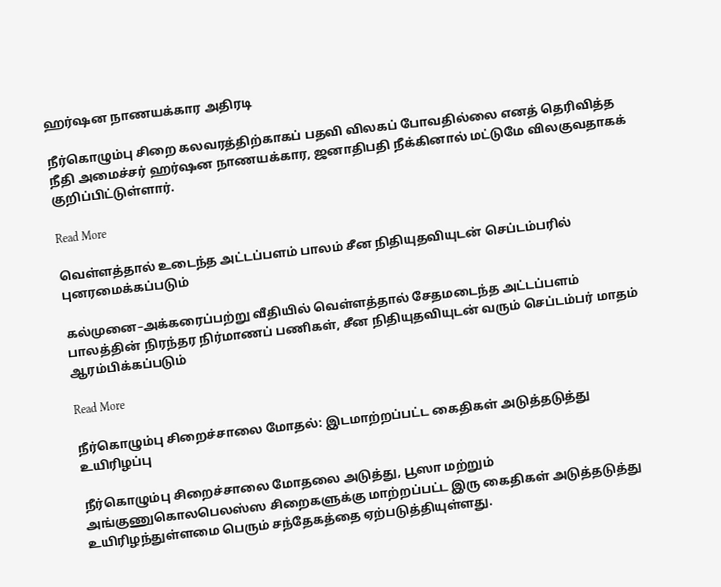ஹர்ஷன நாணயக்கார அதிரடி

நீர்கொழும்பு சிறை கலவரத்திற்காகப் பதவி விலகப் போவதில்லை எனத் தெரிவித்த நீதி அமைச்சர் ஹர்ஷன நாணயக்கார, ஜனாதிபதி நீக்கினால் மட்டுமே விலகுவதாகக் குறிப்பிட்டுள்ளார்.

Read More

வெள்ளத்தால் உடைந்த அட்டப்பளம் பாலம் சீன நிதியுதவியுடன் செப்டம்பரில் புனரமைக்கப்படும்

கல்முனை–அக்கரைப்பற்று வீதியில் வெள்ளத்தால் சேதமடைந்த அட்டப்பளம் பாலத்தின் நிரந்தர நிர்மாணப் பணிகள், சீன நிதியுதவியுடன் வரும் செப்டம்பர் மாதம் ஆரம்பிக்கப்படும்

Read More

நீர்கொழும்பு சிறைச்சாலை மோதல்: இடமாற்றப்பட்ட கைதிகள் அடுத்தடுத்து உயிரிழப்பு

நீர்கொழும்பு சிறைச்சாலை மோதலை அடுத்து, பூஸா மற்றும் அங்குணுகொலபெலஸ்ஸ சிறைகளுக்கு மாற்றப்பட்ட இரு கைதிகள் அடுத்தடுத்து உயிரிழந்துள்ளமை பெரும் சந்தேகத்தை ஏற்படுத்தியுள்ளது.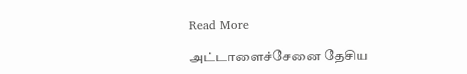Read More

அட்டாளைச்சேனை தேசிய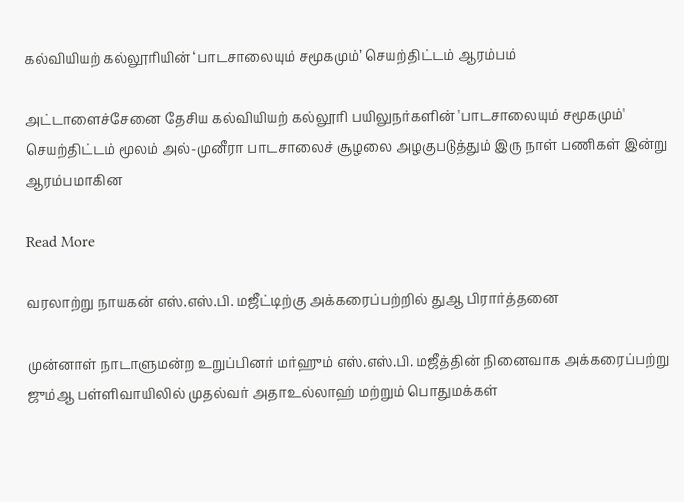கல்வியியற் கல்லூரியின் ‘பாடசாலையும் சமூகமும்’ செயற்திட்டம் ஆரம்பம்

அட்டாளைச்சேனை தேசிய கல்வியியற் கல்லூரி பயிலுநர்களின் 'பாடசாலையும் சமூகமும்' செயற்திட்டம் மூலம் அல்-முனீரா பாடசாலைச் சூழலை அழகுபடுத்தும் இரு நாள் பணிகள் இன்று ஆரம்பமாகின

Read More

வரலாற்று நாயகன் எஸ்.எஸ்.பி. மஜீட்டிற்கு அக்கரைப்பற்றில் துஆ பிரார்த்தனை

முன்னாள் நாடாளுமன்ற உறுப்பினர் மர்ஹும் எஸ்.எஸ்.பி. மஜீத்தின் நினைவாக அக்கரைப்பற்று ஜும்ஆ பள்ளிவாயிலில் முதல்வர் அதாஉல்லாஹ் மற்றும் பொதுமக்கள்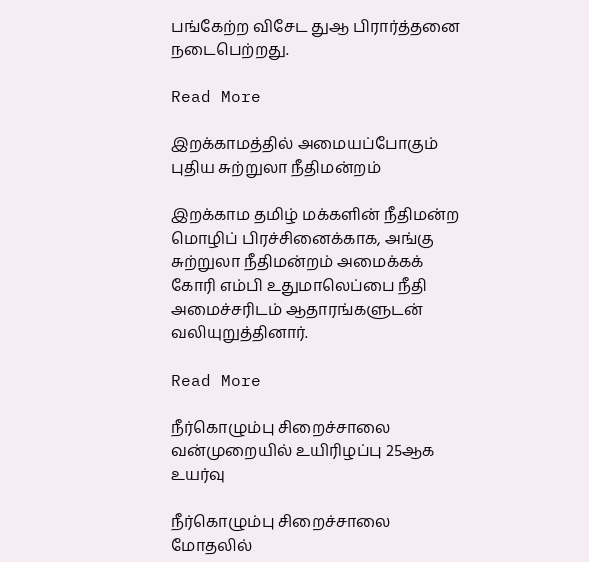பங்கேற்ற விசேட துஆ பிரார்த்தனை நடைபெற்றது.

Read More

இறக்காமத்தில் அமையப்போகும் புதிய சுற்றுலா நீதிமன்றம்

இறக்காம தமிழ் மக்களின் நீதிமன்ற மொழிப் பிரச்சினைக்காக, அங்கு சுற்றுலா நீதிமன்றம் அமைக்கக் கோரி எம்பி உதுமாலெப்பை நீதி அமைச்சரிடம் ஆதாரங்களுடன் வலியுறுத்தினார்.

Read More

நீர்கொழும்பு சிறைச்சாலை வன்முறையில் உயிரிழப்பு 25ஆக உயர்வு

நீர்கொழும்பு சிறைச்சாலை மோதலில்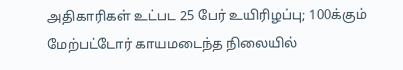அதிகாரிகள் உட்பட 25 பேர் உயிரிழப்பு; 100க்கும் மேற்பட்டோர் காயமடைந்த நிலையில்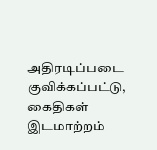அதிரடிப்படை குவிக்கப்பட்டு, கைதிகள் இடமாற்றம்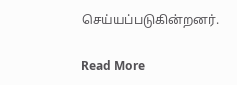செய்யப்படுகின்றனர்.

Read More